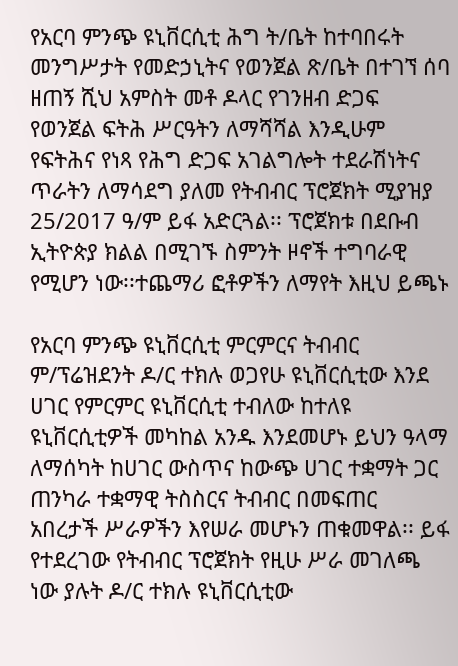የአርባ ምንጭ ዩኒቨርሲቲ ሕግ ት/ቤት ከተባበሩት መንግሥታት የመድኃኒትና የወንጀል ጽ/ቤት በተገኘ ሰባ ዘጠኝ ሺህ አምስት መቶ ዶላር የገንዘብ ድጋፍ የወንጀል ፍትሕ ሥርዓትን ለማሻሻል እንዲሁም የፍትሕና የነጻ የሕግ ድጋፍ አገልግሎት ተደራሽነትና ጥራትን ለማሳደግ ያለመ የትብብር ፕሮጀክት ሚያዝያ 25/2017 ዓ/ም ይፋ አድርጓል፡፡ ፕሮጀክቱ በደቡብ ኢትዮጵያ ክልል በሚገኙ ስምንት ዞኖች ተግባራዊ የሚሆን ነው፡፡ተጨማሪ ፎቶዎችን ለማየት እዚህ ይጫኑ

የአርባ ምንጭ ዩኒቨርሲቲ ምርምርና ትብብር ም/ፕሬዝደንት ዶ/ር ተክሉ ወጋየሁ ዩኒቨርሲቲው እንደ ሀገር የምርምር ዩኒቨርሲቲ ተብለው ከተለዩ ዩኒቨርሲቲዎች መካከል አንዱ እንደመሆኑ ይህን ዓላማ ለማሰካት ከሀገር ውስጥና ከውጭ ሀገር ተቋማት ጋር ጠንካራ ተቋማዊ ትስስርና ትብብር በመፍጠር አበረታች ሥራዎችን እየሠራ መሆኑን ጠቁመዋል፡፡ ይፋ የተደረገው የትብብር ፕሮጀክት የዚሁ ሥራ መገለጫ ነው ያሉት ዶ/ር ተክሉ ዩኒቨርሲቲው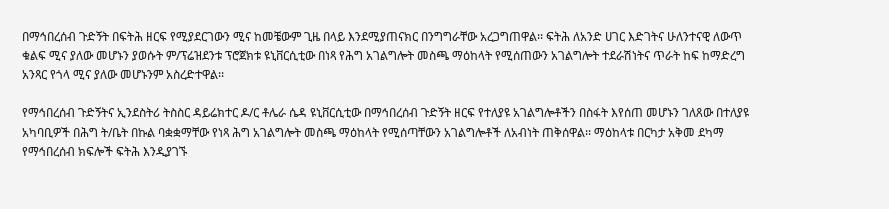በማኅበረሰብ ጉድኝት በፍትሕ ዘርፍ የሚያደርገውን ሚና ከመቼውም ጊዜ በላይ እንደሚያጠናክር በንግግራቸው አረጋግጠዋል፡፡ ፍትሕ ለአንድ ሀገር እድገትና ሁለንተናዊ ለውጥ ቁልፍ ሚና ያለው መሆኑን ያወሱት ም/ፕሬዝደንቱ ፕሮጀክቱ ዩኒቨርሲቲው በነጻ የሕግ አገልግሎት መስጫ ማዕከላት የሚሰጠውን አገልግሎት ተደራሽነትና ጥራት ከፍ ከማድረግ አንጻር የጎላ ሚና ያለው መሆኑንም አስረድተዋል፡፡

የማኅበረሰብ ጉድኝትና ኢንደስትሪ ትስስር ዳይሬክተር ዶ/ር ቶሌራ ሴዳ ዩኒቨርሲቲው በማኅበረሰብ ጉድኝት ዘርፍ የተለያዩ አገልግሎቶችን በስፋት እየሰጠ መሆኑን ገለጸው በተለያዩ አካባቢዎች በሕግ ት/ቤት በኩል ባቋቋማቸው የነጻ ሕግ አገልግሎት መስጫ ማዕከላት የሚሰጣቸውን አገልግሎቶች ለአብነት ጠቅሰዋል፡፡ ማዕከላቱ በርካታ አቅመ ደካማ የማኅበረሰብ ክፍሎች ፍትሕ እንዲያገኙ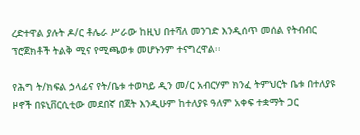ረድተዋል ያሉት ዶ/ር ቶሌራ ሥራው ከዚህ በተሻለ መንገድ እንዲሰጥ መሰል የትብብር ፕሮጀክቶች ትልቅ ሚና የሚጫወቱ መሆኑንም ተናግረዋል፡፡

የሕግ ት/ክፍል ኃላፊና የት/ቤቱ ተወካይ ዲን መ/ር አብርሃም ክንፈ ትምህርት ቤቱ በተለያዩ ዞኖች በዩኒቨርሲቲው መደበኛ በጀት እንዲሁም ከተለያዩ ዓለም አቀፍ ተቋማት ጋር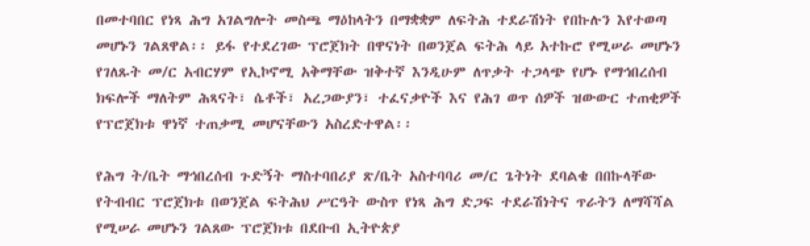በመተባበር የነጻ ሕግ አገልግሎት መስጫ ማዕከላትን በማቋቋም ለፍትሕ ተደራሽነት የበኩሉን እየተወጣ መሆኑን ገልጸዋል፡፡ ይፋ የተደረገው ፕሮጀክት በዋናነት በወንጀል ፍትሕ ላይ አተኩሮ የሚሠራ መሆኑን የገለጹት መ/ር አብርሃም የኢኮኖሚ አቅማቸው ዝቅተኛ እንዲሁም ለጥቃት ተጋላጭ የሆኑ የማኅበረሰብ ክፍሎች ማለትም ሕጻናት፣ ሴቶች፣ አረጋውያን፣ ተፈናቃዮች እና የሕገ ወጥ ሰዎች ዝውውር ተጠቂዎች የፕሮጀክቱ ዋነኛ ተጠቃሚ መሆናቸውን አስረድተዋል፡፡

የሕግ ት/ቤት ማኅበረሰብ ጉድኝት ማስተባበሪያ ጽ/ቤት አስተባባሪ መ/ር ጌትነት ደባልቄ በበኩላቸው የትብብር ፕሮጀክቱ በወንጀል ፍትሕህ ሥርዓት ውስጥ የነጻ ሕግ ድጋፍ ተደራሽነትና ጥራትን ለማሻሻል የሚሠራ መሆኑን ገልጸው ፕሮጀክቱ በደቡብ ኢትዮጵያ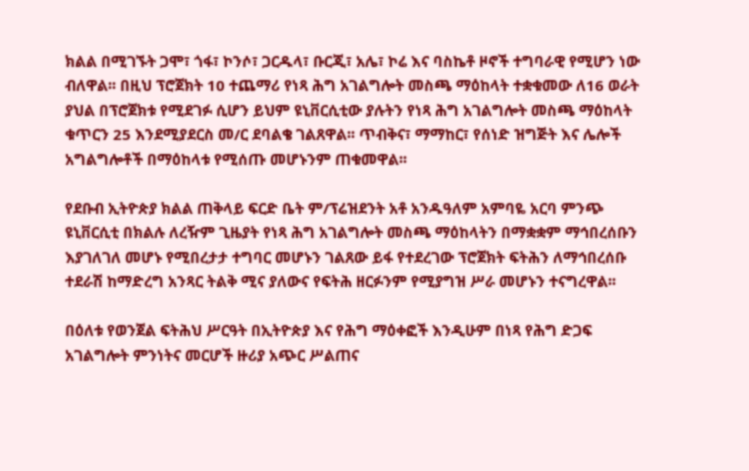ክልል በሚገኙት ጋሞ፣ ጎፋ፣ ኮንሶ፣ ጋርዱላ፣ ቡርጂ፣ አሌ፣ ኮሬ እና ባስኬቶ ዞኖች ተግባራዊ የሚሆን ነው ብለዋል፡፡ በዚህ ፕሮጀክት 10 ተጨማሪ የነጻ ሕግ አገልግሎት መስጫ ማዕከላት ተቋቁመው ለ16 ወራት ያህል በፕሮጀክቱ የሚደገፉ ሲሆን ይህም ዩኒቨርሲቲው ያሉትን የነጻ ሕግ አገልግሎት መስጫ ማዕከላት ቁጥርን 25 እንደሚያደርስ መ/ር ደባልቄ ገልጸዋል፡፡ ጥብቅና፣ ማማከር፣ የሰነድ ዝግጅት እና ሌሎች አግልግሎቶች በማዕከላቱ የሚሰጡ መሆኑንም ጠቁመዋል፡፡

የደቡብ ኢትዮጵያ ክልል ጠቅላይ ፍርድ ቤት ም/ፕሬዝደንት አቶ አንዱዓለም አምባዬ አርባ ምንጭ ዩኒቨርሲቲ በክልሉ ለረዥም ጊዜያት የነጻ ሕግ አገልግሎት መስጫ ማዕከላትን በማቋቋም ማኅበረሰቡን እያገለገለ መሆኑ የሚበረታታ ተግባር መሆኑን ገልጸው ይፋ የተደረገው ፕሮጀክት ፍትሕን ለማኅበረሰቡ ተደራሽ ከማድረግ አንጻር ትልቅ ሚና ያለውና የፍትሕ ዘርፉንም የሚያግዝ ሥራ መሆኑን ተናግረዋል፡፡

በዕለቱ የወንጀል ፍትሕህ ሥርዓት በኢትዮጵያ እና የሕግ ማዕቀፎች እንዲሁም በነጻ የሕግ ድጋፍ አገልግሎት ምንነትና መርሆች ዙሪያ አጭር ሥልጠና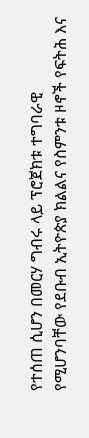የተሰጠ ሲሆን በመርሃ ግብሩ ላይ ፕሮጀክቱ ተግባራዊ የሚሆንባቸው የደቡብ ኢትዮጵያ ክልልና የስምንቱ ዞኖች የፍትሕ እና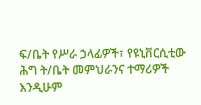ፍ/ቤት የሥራ ኃላፊዎች፣ የዩኒቨርሲቲው ሕግ ት/ቤት መምህራንና ተማሪዎች እንዲሁም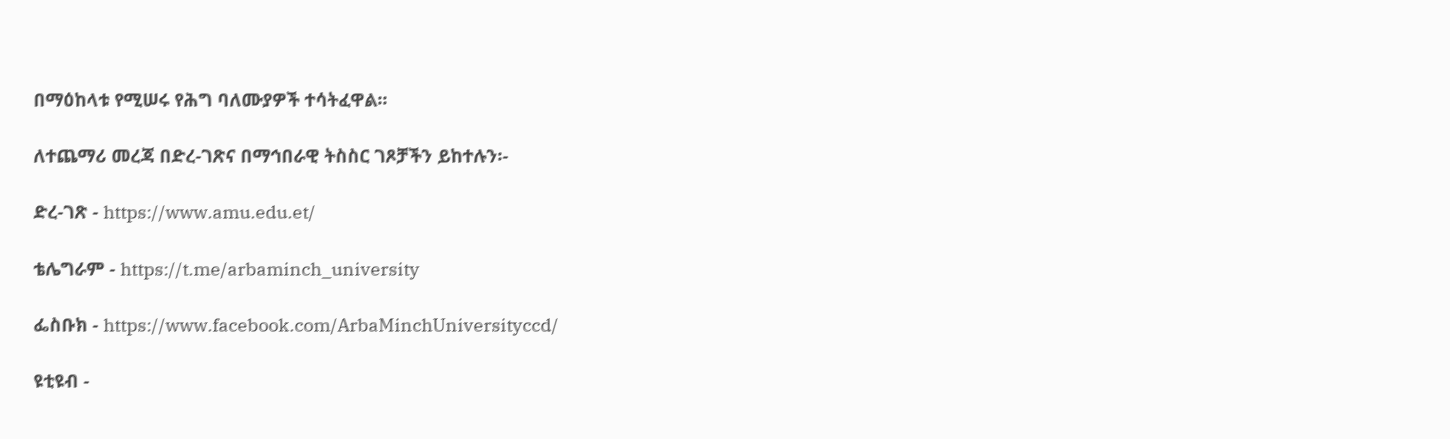በማዕከላቱ የሚሠሩ የሕግ ባለሙያዎች ተሳትፈዋል፡፡

ለተጨማሪ መረጃ በድረ-ገጽና በማኅበራዊ ትስስር ገጾቻችን ይከተሉን፡-

ድረ-ገጽ - https://www.amu.edu.et/

ቴሌግራም - https://t.me/arbaminch_university

ፌስቡክ - https://www.facebook.com/ArbaMinchUniversityccd/

ዩቲዩብ -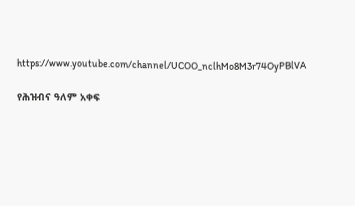https://www.youtube.com/channel/UCOO_nclhMo8M3r74OyPBlVA

የሕዝብና ዓለም አቀፍ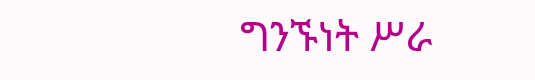ግንኙነት ሥራ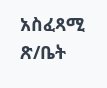አስፈጻሚ ጽ/ቤት